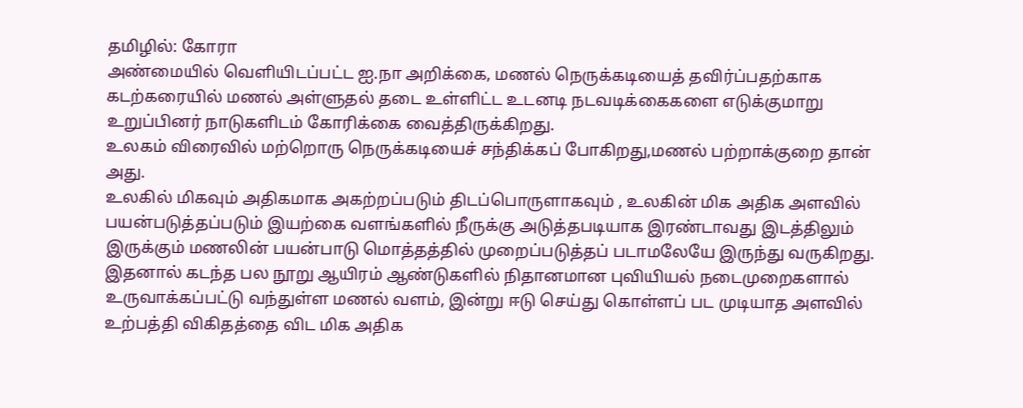தமிழில்: கோரா
அண்மையில் வெளியிடப்பட்ட ஐ.நா அறிக்கை, மணல் நெருக்கடியைத் தவிர்ப்பதற்காக கடற்கரையில் மணல் அள்ளுதல் தடை உள்ளிட்ட உடனடி நடவடிக்கைகளை எடுக்குமாறு உறுப்பினர் நாடுகளிடம் கோரிக்கை வைத்திருக்கிறது.
உலகம் விரைவில் மற்றொரு நெருக்கடியைச் சந்திக்கப் போகிறது,மணல் பற்றாக்குறை தான் அது.
உலகில் மிகவும் அதிகமாக அகற்றப்படும் திடப்பொருளாகவும் , உலகின் மிக அதிக அளவில் பயன்படுத்தப்படும் இயற்கை வளங்களில் நீருக்கு அடுத்தபடியாக இரண்டாவது இடத்திலும் இருக்கும் மணலின் பயன்பாடு மொத்தத்தில் முறைப்படுத்தப் படாமலேயே இருந்து வருகிறது. இதனால் கடந்த பல நூறு ஆயிரம் ஆண்டுகளில் நிதானமான புவியியல் நடைமுறைகளால் உருவாக்கப்பட்டு வந்துள்ள மணல் வளம், இன்று ஈடு செய்து கொள்ளப் பட முடியாத அளவில் உற்பத்தி விகிதத்தை விட மிக அதிக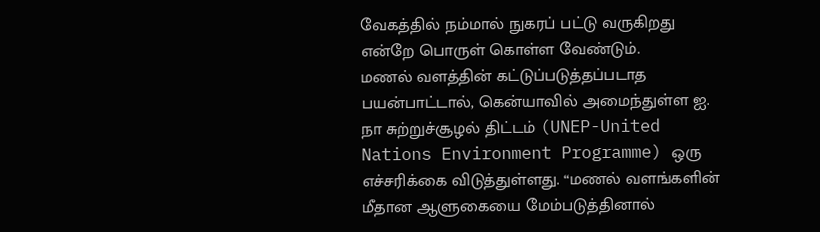வேகத்தில் நம்மால் நுகரப் பட்டு வருகிறது என்றே பொருள் கொள்ள வேண்டும்.
மணல் வளத்தின் கட்டுப்படுத்தப்படாத பயன்பாட்டால், கென்யாவில் அமைந்துள்ள ஐ. நா சுற்றுச்சூழல் திட்டம் (UNEP-United Nations Environment Programme) ஒரு எச்சரிக்கை விடுத்துள்ளது. “மணல் வளங்களின் மீதான ஆளுகையை மேம்படுத்தினால்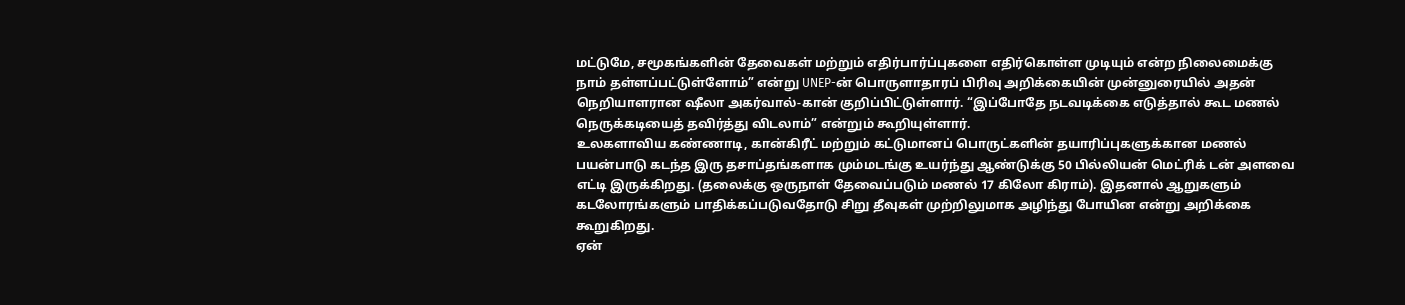மட்டுமே, சமூகங்களின் தேவைகள் மற்றும் எதிர்பார்ப்புகளை எதிர்கொள்ள முடியும் என்ற நிலைமைக்கு நாம் தள்ளப்பட்டுள்ளோம்” என்று UNEP-ன் பொருளாதாரப் பிரிவு அறிக்கையின் முன்னுரையில் அதன் நெறியாளரான ஷீலா அகர்வால்-கான் குறிப்பிட்டுள்ளார். “இப்போதே நடவடிக்கை எடுத்தால் கூட மணல் நெருக்கடியைத் தவிர்த்து விடலாம்” என்றும் கூறியுள்ளார்.
உலகளாவிய கண்ணாடி, கான்கிரீட் மற்றும் கட்டுமானப் பொருட்களின் தயாரிப்புகளுக்கான மணல் பயன்பாடு கடந்த இரு தசாப்தங்களாக மும்மடங்கு உயர்ந்து ஆண்டுக்கு 50 பில்லியன் மெட்ரிக் டன் அளவை எட்டி இருக்கிறது. (தலைக்கு ஒருநாள் தேவைப்படும் மணல் 17 கிலோ கிராம்). இதனால் ஆறுகளும் கடலோரங்களும் பாதிக்கப்படுவதோடு சிறு தீவுகள் முற்றிலுமாக அழிந்து போயின என்று அறிக்கை கூறுகிறது.
ஏன்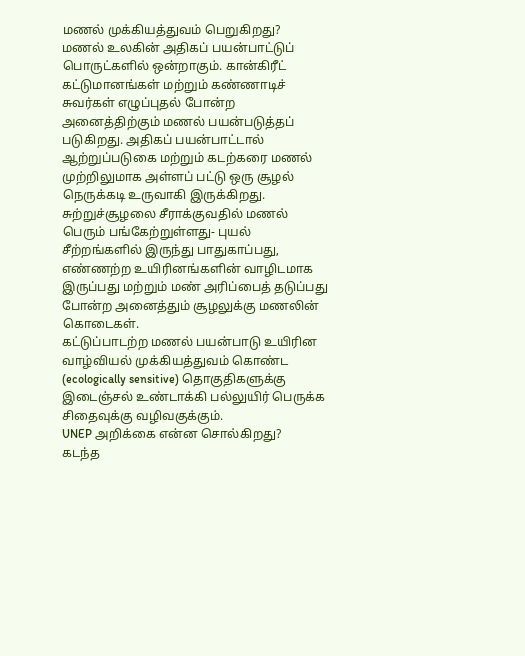மணல் முக்கியத்துவம் பெறுகிறது?
மணல் உலகின் அதிகப் பயன்பாட்டுப் பொருட்களில் ஒன்றாகும். கான்கிரீட் கட்டுமானங்கள் மற்றும் கண்ணாடிச் சுவர்கள் எழுப்புதல் போன்ற அனைத்திற்கும் மணல் பயன்படுத்தப் படுகிறது. அதிகப் பயன்பாட்டால் ஆற்றுப்படுகை மற்றும் கடற்கரை மணல் முற்றிலுமாக அள்ளப் பட்டு ஒரு சூழல் நெருக்கடி உருவாகி இருக்கிறது.
சுற்றுச்சூழலை சீராக்குவதில் மணல் பெரும் பங்கேற்றுள்ளது- புயல் சீற்றங்களில் இருந்து பாதுகாப்பது, எண்ணற்ற உயிரினங்களின் வாழிடமாக இருப்பது மற்றும் மண் அரிப்பைத் தடுப்பது போன்ற அனைத்தும் சூழலுக்கு மணலின் கொடைகள்.
கட்டுப்பாடற்ற மணல் பயன்பாடு உயிரின வாழ்வியல் முக்கியத்துவம் கொண்ட (ecologically sensitive) தொகுதிகளுக்கு இடைஞ்சல் உண்டாக்கி பல்லுயிர் பெருக்க சிதைவுக்கு வழிவகுக்கும்.
UNEP அறிக்கை என்ன சொல்கிறது?
கடந்த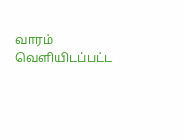வாரம் வெளியிடப்பட்ட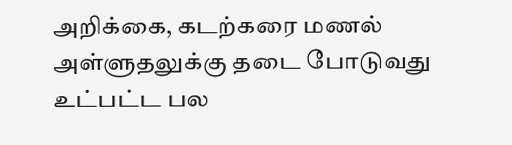அறிக்கை, கடற்கரை மணல் அள்ளுதலுக்கு தடை போடுவது உட்பட்ட பல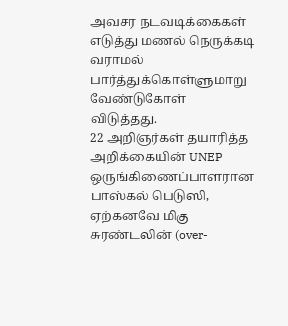அவசர நடவடிக்கைகள் எடுத்து மணல் நெருக்கடி வராமல் பார்த்துக்கொள்ளுமாறு வேண்டுகோள் விடுத்தது.
22 அறிஞர்கள் தயாரித்த அறிக்கையின் UNEP ஒருங்கிணைப்பாளரான பாஸ்கல் பெடுஸி, ஏற்கனவே மிகு சுரண்டலின் (over-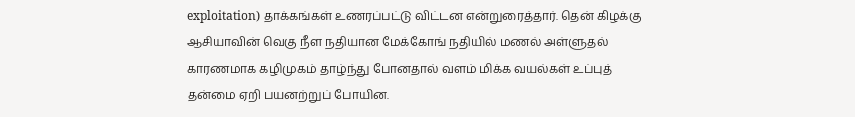exploitation) தாக்கங்கள் உணரப்பட்டு விட்டன என்றுரைத்தார். தென் கிழக்கு ஆசியாவின் வெகு நீள நதியான மேக்கோங் நதியில் மணல் அள்ளுதல் காரணமாக கழிமுகம் தாழ்ந்து போனதால் வளம் மிக்க வயல்கள் உப்புத் தன்மை ஏறி பயனற்றுப் போயின.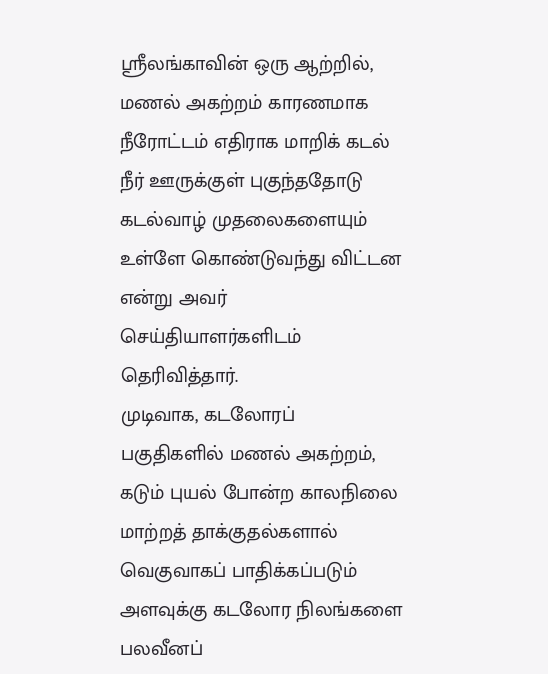ஸ்ரீலங்காவின் ஒரு ஆற்றில், மணல் அகற்றம் காரணமாக நீரோட்டம் எதிராக மாறிக் கடல் நீர் ஊருக்குள் புகுந்ததோடு கடல்வாழ் முதலைகளையும் உள்ளே கொண்டுவந்து விட்டன என்று அவர் செய்தியாளர்களிடம் தெரிவித்தார்.
முடிவாக, கடலோரப் பகுதிகளில் மணல் அகற்றம், கடும் புயல் போன்ற காலநிலை மாற்றத் தாக்குதல்களால் வெகுவாகப் பாதிக்கப்படும் அளவுக்கு கடலோர நிலங்களை பலவீனப்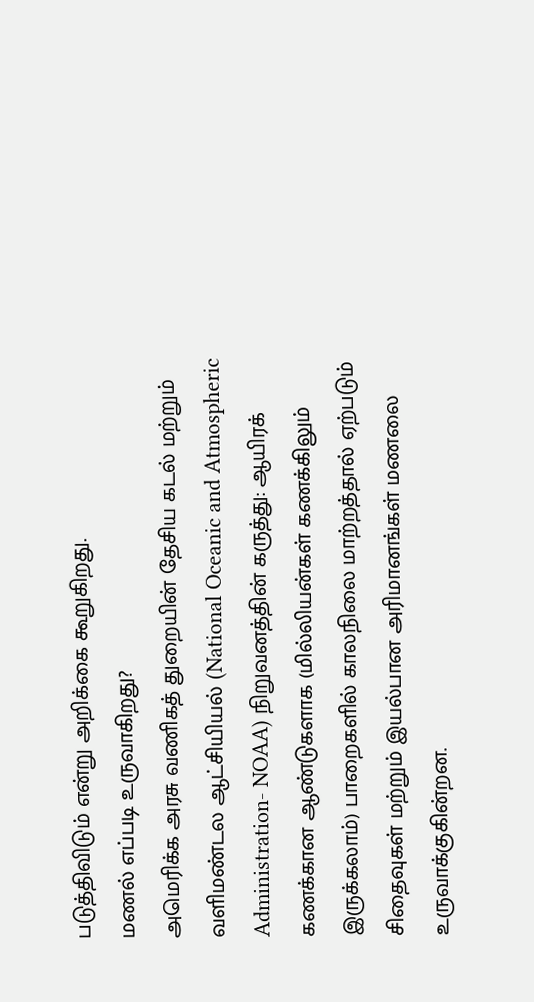படுத்திவிடும் என்று அறிக்கை கூறுகிறது.
மணல் எப்படி உருவாகிறது?
அமெரிக்க அரசு வணிகத் துறையின் தேசிய கடல் மற்றும் வளிமண்டல ஆட்சியியல் (National Oceanic and Atmospheric Administration- NOAA) நிறுவனத்தின் கருத்து: ஆயிரக் கணக்கான ஆண்டுகளாக (மில்லியன்கள் கணக்கிலும் இருக்கலாம்) பாறைகளில் காலநிலை மாற்றத்தால் ஏற்படும்
சிதைவுகள் மற்றும் இயல்பான அரிமானங்கள் மணலை உருவாக்குகின்றன.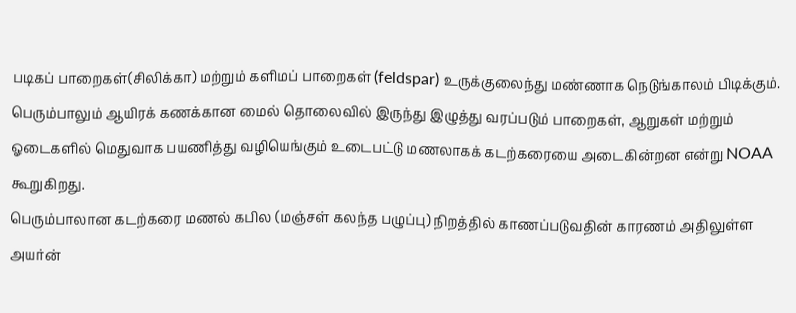படிகப் பாறைகள்(சிலிக்கா) மற்றும் களிமப் பாறைகள் (feldspar) உருக்குலைந்து மண்ணாக நெடுங்காலம் பிடிக்கும்.
பெரும்பாலும் ஆயிரக் கணக்கான மைல் தொலைவில் இருந்து இழுத்து வரப்படும் பாறைகள், ஆறுகள் மற்றும் ஓடைகளில் மெதுவாக பயணித்து வழியெங்கும் உடைபட்டு மணலாகக் கடற்கரையை அடைகின்றன என்று NOAA கூறுகிறது.
பெரும்பாலான கடற்கரை மணல் கபில (மஞ்சள் கலந்த பழுப்பு) நிறத்தில் காணப்படுவதின் காரணம் அதிலுள்ள அயர்ன்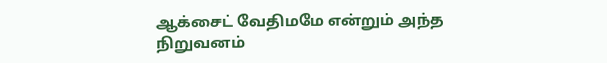ஆக்சைட் வேதிமமே என்றும் அந்த நிறுவனம்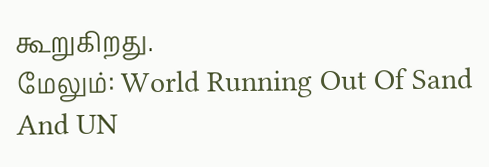கூறுகிறது.
மேலும்: World Running Out Of Sand And UN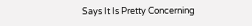Says It Is Pretty Concerning